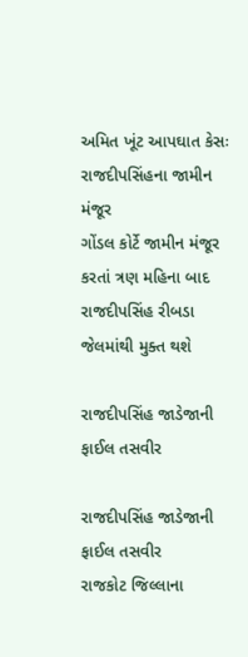અમિત ખૂંટ આપઘાત કેસઃ રાજદીપસિંહના જામીન મંજૂર
ગોંડલ કોર્ટે જામીન મંજૂર કરતાં ત્રણ મહિના બાદ રાજદીપસિંહ રીબડા જેલમાંથી મુક્ત થશે

રાજદીપસિંહ જાડેજાની ફાઈલ તસવીર

રાજદીપસિંહ જાડેજાની ફાઈલ તસવીર
રાજકોટ જિલ્લાના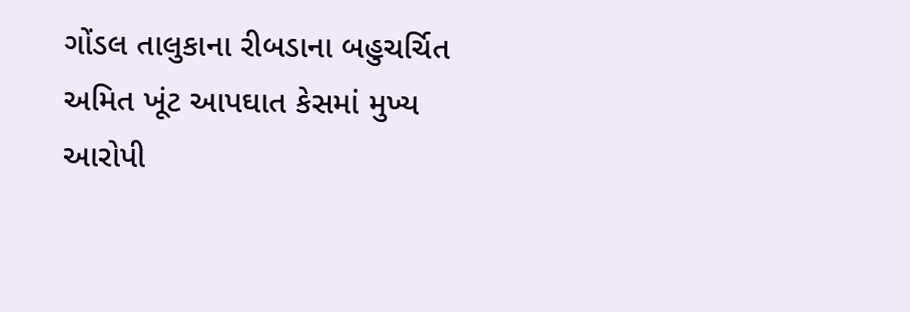ગોંડલ તાલુકાના રીબડાના બહુચર્ચિત અમિત ખૂંટ આપઘાત કેસમાં મુખ્ય આરોપી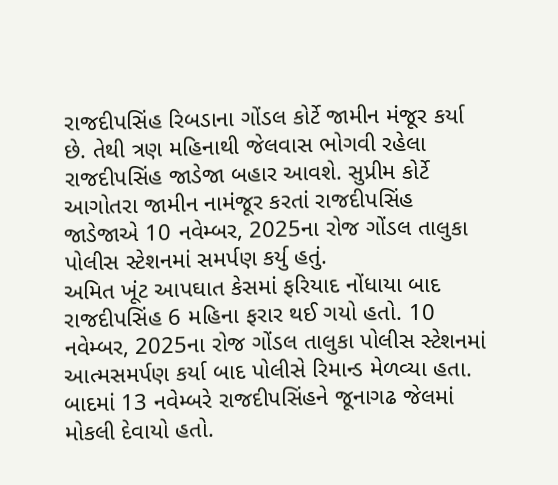રાજદીપસિંહ રિબડાના ગોંડલ કોર્ટે જામીન મંજૂર કર્યા છે. તેથી ત્રણ મહિનાથી જેલવાસ ભોગવી રહેલા રાજદીપસિંહ જાડેજા બહાર આવશે. સુપ્રીમ કોર્ટે આગોતરા જામીન નામંજૂર કરતાં રાજદીપસિંહ જાડેજાએ 10 નવેમ્બર, 2025ના રોજ ગોંડલ તાલુકા પોલીસ સ્ટેશનમાં સમર્પણ કર્યુ હતું.
અમિત ખૂંટ આપઘાત કેસમાં ફરિયાદ નોંધાયા બાદ રાજદીપસિંહ 6 મહિના ફરાર થઈ ગયો હતો. 10 નવેમ્બર, 2025ના રોજ ગોંડલ તાલુકા પોલીસ સ્ટેશનમાં આત્મસમર્પણ કર્યા બાદ પોલીસે રિમાન્ડ મેળવ્યા હતા. બાદમાં 13 નવેમ્બરે રાજદીપસિંહને જૂનાગઢ જેલમાં મોકલી દેવાયો હતો.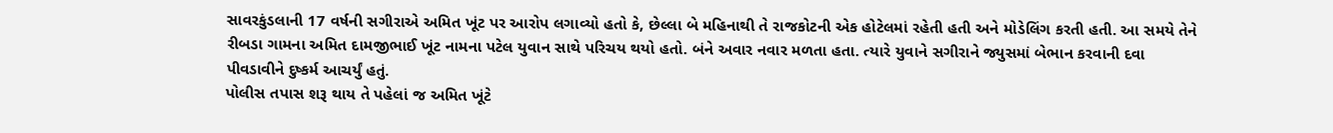સાવરકુંડલાની 17 વર્ષની સગીરાએ અમિત ખૂંટ પર આરોપ લગાવ્યો હતો કે, છેલ્લા બે મહિનાથી તે રાજકોટની એક હોટેલમાં રહેતી હતી અને મોડેલિંગ કરતી હતી. આ સમયે તેને રીબડા ગામના અમિત દામજીભાઈ ખૂંટ નામના પટેલ યુવાન સાથે પરિચય થયો હતો. બંને અવાર નવાર મળતા હતા. ત્યારે યુવાને સગીરાને જ્યુસમાં બેભાન કરવાની દવા પીવડાવીને દુષ્કર્મ આચર્યું હતું.
પોલીસ તપાસ શરૂ થાય તે પહેલાં જ અમિત ખૂંટે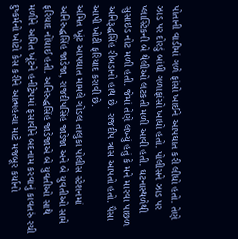પોતાની વાડીમાં ગળે ફાંસો ખાઈને આપઘાત કરી લીધો હતો. તેણે ઝાડ પર દોરડું બાંધી ગળાફાંસો ખાધો હતો. પોલીસને ઝાડ પર પ્લાસ્ટિકની બે થેલીઓ લટકતી મળી આવી હતી. ઘટનાસ્થળેથી સુસાઇડ નોટ મળી હતી. જેમાં તેણે લખ્યું હતું કે મને મારવા પાછળ અનિરૂદ્ધસિંહ રીબડાનો હાથ છે. રાજદીપ ત્રાસ આપતો હતો. પૈસા આપી ખોટી ફરિયાદ કરાવી છે.
અમિત ખૂંટ આપઘાત મામલે ગોંડલ તાલુકા પોલીસ સ્ટેશનમાં અનિરુદ્ધસિંહ જાડેજા, રાજદીપસિંહ જાડેજા અને બે યુવતીઓ સામે ફરિયાદ નોંધાઈ હતી. અનિરુદ્ધસિંહ જાડેજાએ બે યુવતીઓ સાથે મળીને અમિત ખૂંટને હનીટ્રેપમાં ફસાવીને બદનામ કરવાનું કાવતરું રચી દુષ્કર્મનો ખોટો કેસ કરીને આત્મહત્યા માટે મજબૂર કર્યાનો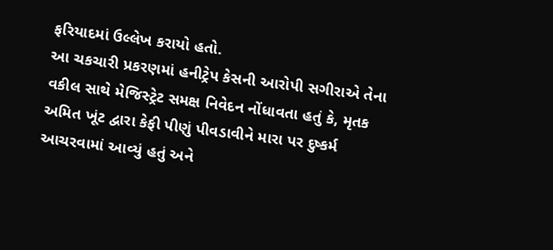ફરિયાદમાં ઉલ્લેખ કરાયો હતો.
આ ચકચારી પ્રકરણમાં હનીટ્રેપ કેસની આરોપી સગીરાએ તેના વકીલ સાથે મેજિસ્ટ્રેટ સમક્ષ નિવેદન નોંધાવતા હતું કે, મૃતક અમિત ખૂંટ દ્વારા કેફી પીણું પીવડાવીને મારા પર દુષ્કર્મ આચરવામાં આવ્યું હતું અને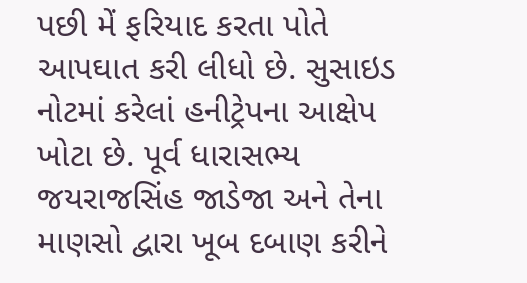પછી મેં ફરિયાદ કરતા પોતે આપઘાત કરી લીધો છે. સુસાઇડ નોટમાં કરેલાં હનીટ્રેપના આક્ષેપ ખોટા છે. પૂર્વ ધારાસભ્ય જયરાજસિંહ જાડેજા અને તેના માણસો દ્વારા ખૂબ દબાણ કરીને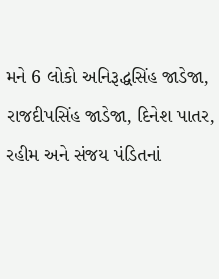મને 6 લોકો અનિરૂદ્ધસિંહ જાડેજા, રાજદીપસિંહ જાડેજા, દિનેશ પાતર, રહીમ અને સંજય પંડિતનાં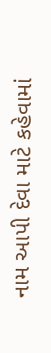નામ આપી દેવા માટે કહેવામાં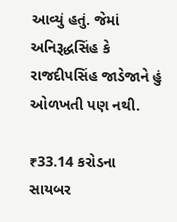આવ્યું હતું. જેમાં અનિરૂદ્ધસિંહ કે રાજદીપસિંહ જાડેજાને હું ઓળખતી પણ નથી.

₹33.14 કરોડના સાયબર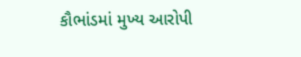કૌભાંડમાં મુખ્ય આરોપી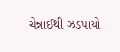ચેન્નાઈથી ઝડપાયો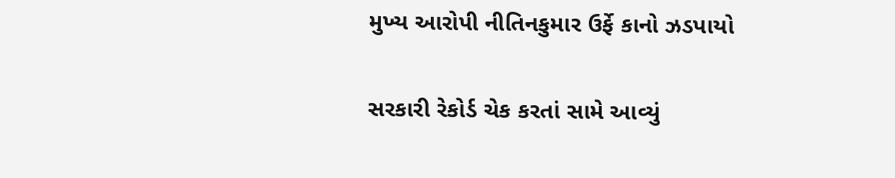મુખ્ય આરોપી નીતિનકુમાર ઉર્ફે કાનો ઝડપાયો

સરકારી રેકોર્ડ ચેક કરતાં સામે આવ્યું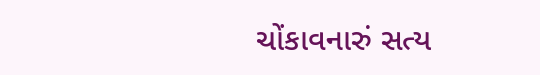ચોંકાવનારું સત્ય